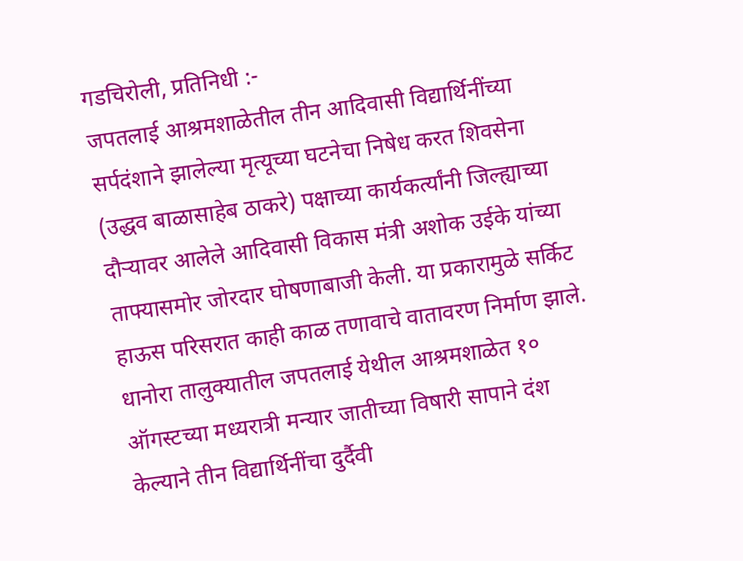गडचिरोली, प्रतिनिधी :-
जपतलाई आश्रमशाळेतील तीन आदिवासी विद्यार्थिनींच्या सर्पदंशाने झालेल्या मृत्यूच्या घटनेचा निषेध करत शिवसेना (उद्धव बाळासाहेब ठाकरे) पक्षाच्या कार्यकर्त्यांनी जिल्ह्याच्या दौऱ्यावर आलेले आदिवासी विकास मंत्री अशोक उईके यांच्या ताफ्यासमोर जोरदार घोषणाबाजी केली. या प्रकारामुळे सर्किट हाऊस परिसरात काही काळ तणावाचे वातावरण निर्माण झाले.
धानोरा तालुक्यातील जपतलाई येथील आश्रमशाळेत १० ऑगस्टच्या मध्यरात्री मन्यार जातीच्या विषारी सापाने दंश केल्याने तीन विद्यार्थिनींचा दुर्दैवी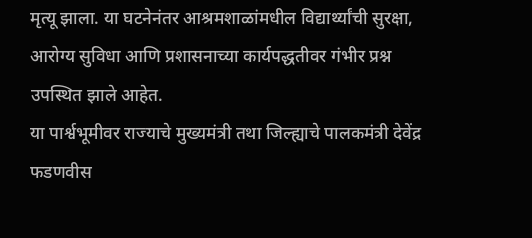मृत्यू झाला. या घटनेनंतर आश्रमशाळांमधील विद्यार्थ्यांची सुरक्षा, आरोग्य सुविधा आणि प्रशासनाच्या कार्यपद्धतीवर गंभीर प्रश्न उपस्थित झाले आहेत.
या पार्श्वभूमीवर राज्याचे मुख्यमंत्री तथा जिल्ह्याचे पालकमंत्री देवेंद्र फडणवीस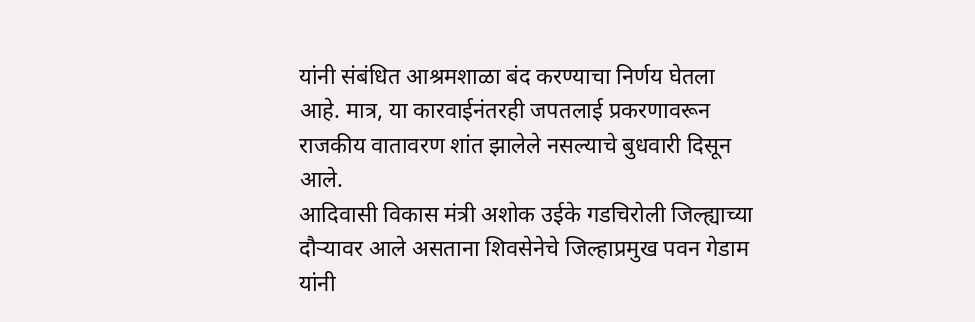यांनी संबंधित आश्रमशाळा बंद करण्याचा निर्णय घेतला आहे. मात्र, या कारवाईनंतरही जपतलाई प्रकरणावरून राजकीय वातावरण शांत झालेले नसल्याचे बुधवारी दिसून आले.
आदिवासी विकास मंत्री अशोक उईके गडचिरोली जिल्ह्याच्या दौऱ्यावर आले असताना शिवसेनेचे जिल्हाप्रमुख पवन गेडाम यांनी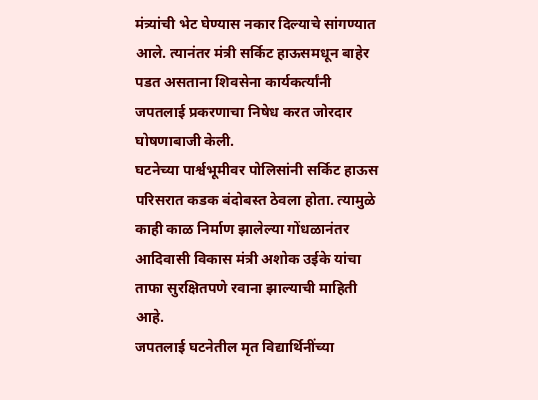मंत्र्यांची भेट घेण्यास नकार दिल्याचे सांगण्यात आले. त्यानंतर मंत्री सर्किट हाऊसमधून बाहेर पडत असताना शिवसेना कार्यकर्त्यांनी जपतलाई प्रकरणाचा निषेध करत जोरदार घोषणाबाजी केली.
घटनेच्या पार्श्वभूमीवर पोलिसांनी सर्किट हाऊस परिसरात कडक बंदोबस्त ठेवला होता. त्यामुळे काही काळ निर्माण झालेल्या गोंधळानंतर आदिवासी विकास मंत्री अशोक उईके यांचा ताफा सुरक्षितपणे रवाना झाल्याची माहिती आहे.
जपतलाई घटनेतील मृत विद्यार्थिनींच्या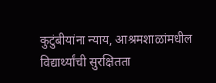कुटुंबीयांना न्याय, आश्रमशाळांमधील विद्यार्थ्यांची सुरक्षितता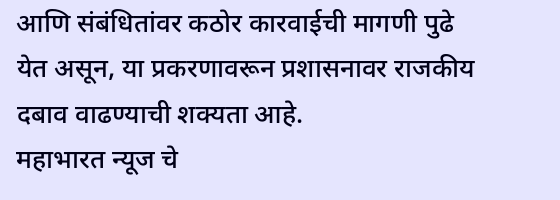आणि संबंधितांवर कठोर कारवाईची मागणी पुढे येत असून, या प्रकरणावरून प्रशासनावर राजकीय दबाव वाढण्याची शक्यता आहे.
महाभारत न्यूज चे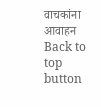वाचकांना आवाहन
Back to top button